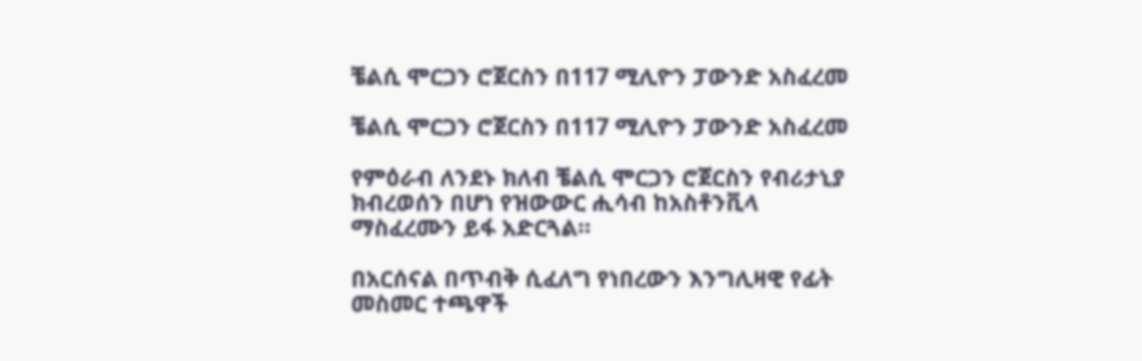ቼልሲ ሞርጋን ሮጀርስን በ117 ሚሊዮን ፓውንድ አስፈረመ

ቼልሲ ሞርጋን ሮጀርስን በ117 ሚሊዮን ፓውንድ አስፈረመ

የምዕራብ ለንደኑ ክለብ ቼልሲ ሞርጋን ሮጀርስን የብሪታኒያ ክብረወሰን በሆነ የዝውውር ሒሳብ ከአስቶንቪላ ማስፈረሙን ይፋ አድርጓል።

በአርሰናል በጥብቅ ሲፈለግ የነበረውን እንግሊዛዊ የፊት መስመር ተጫዋች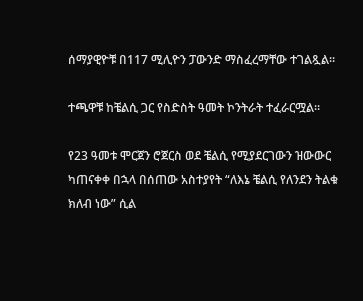ሰማያዊዮቹ በ117 ሚሊዮን ፓውንድ ማስፈረማቸው ተገልጿል።

ተጫዋቹ ከቼልሲ ጋር የስድስት ዓመት ኮንትራት ተፈራርሟል።

የ23 ዓመቱ ሞርጀን ሮጀርስ ወደ ቼልሲ የሚያደርገውን ዝውውር ካጠናቀቀ በኋላ በሰጠው አስተያየት “ለእኔ ቼልሲ የለንደን ትልቁ ክለብ ነው” ሲል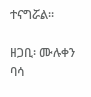ተናግሯል።

ዘጋቢ፡ ሙሉቀን ባሳ